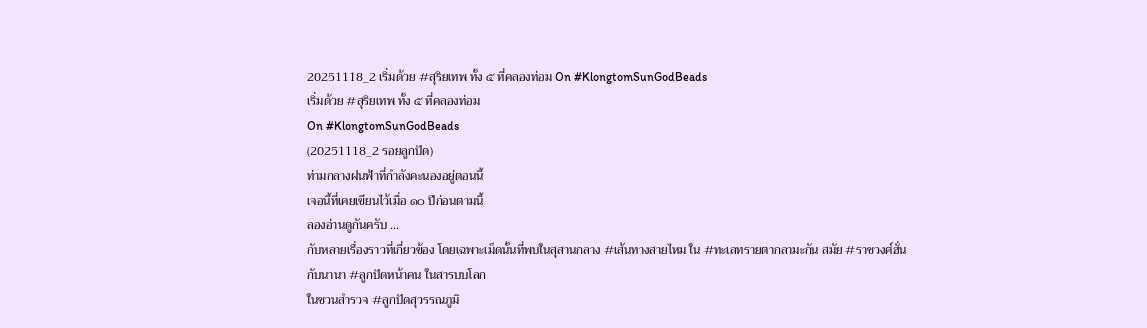20251118_2 เริ่มด้วย #สุริยเทพ ทั้ง ๕ ที่คลองท่อม On #KlongtomSunGodBeads
เริ่มด้วย #สุริยเทพ ทั้ง ๕ ที่คลองท่อม
On #KlongtomSunGodBeads
(20251118_2 รอยลูกปัด)
ท่ามกลางฝนฟ้าที่กำลังคะนองอยู่ตอนนี้
เจอนี้ที่เคยเขียนไว้เมื่อ ๑๐ ปีก่อนตามนี้
ลองอ่านดูกันครับ ...
กับหลายเรื่องราวที่เกี่ยวข้อง โดยเฉพาะเม็ดนั้นที่พบในสุสานกลาง #เส้นทางสายไหม ใน #ทะเลทรายตากลามะกัน สมัย #ราชวงศ์ฮั่น
กับนานา #ลูกปัดหน้าคน ในสารบบโลก
ในชวนสำรวจ #ลูกปัดสุวรรณภูมิ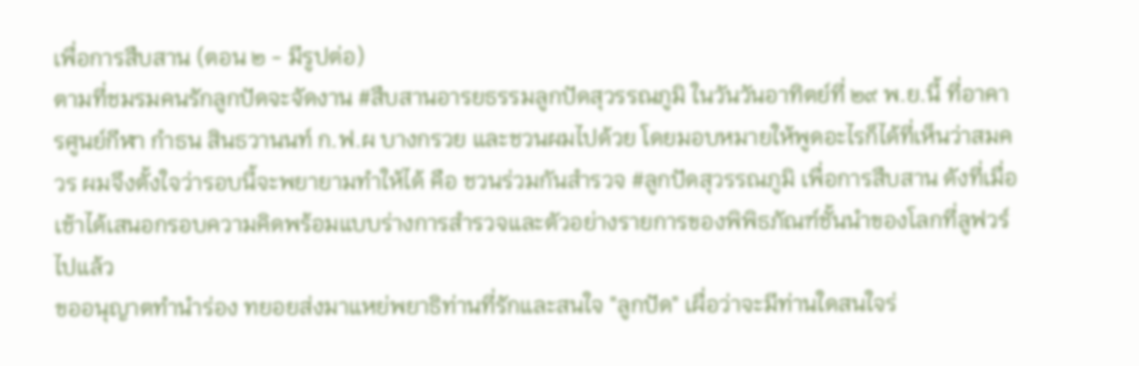เพื่อการสืบสาน (ตอน ๒ - มีรูปต่อ)
ตามที่ชมรมคนรักลูกปัดจะจัดงาน #สืบสานอารยธรรมลูกปัดสุวรรณภูมิ ในวันวันอาทิตย์ที่ ๒๙ พ.ย.นี้ ที่อาคารศูนย์กีฬา กำธน สินธวานนท์ ก.ฟ.ผ บางกรวย และชวนผมไปด้วย โดยมอบหมายให้พูดอะไรก็ได้ที่เห็นว่าสมควร ผมจึงตั้งใจว่ารอบนี้จะพยายามทำให้ได้ คือ ชวนร่วมกันสำรวจ #ลูกปัดสุวรรณภูมิ เพื่อการสืบสาน ดังที่เมื่อเช้าได้เสนอกรอบความคิดพร้อมแบบร่างการสำรวจและตัวอย่างรายการของพิพิธภัณฑ์ชั้นนำของโลกที่ลูฟวร์ไปแล้ว
ขออนุญาตทำนำร่อง ทยอยส่งมาแหย่พยาธิท่านที่รักและสนใจ "ลูกปัด" เผื่อว่าจะมีท่านใดสนใจร่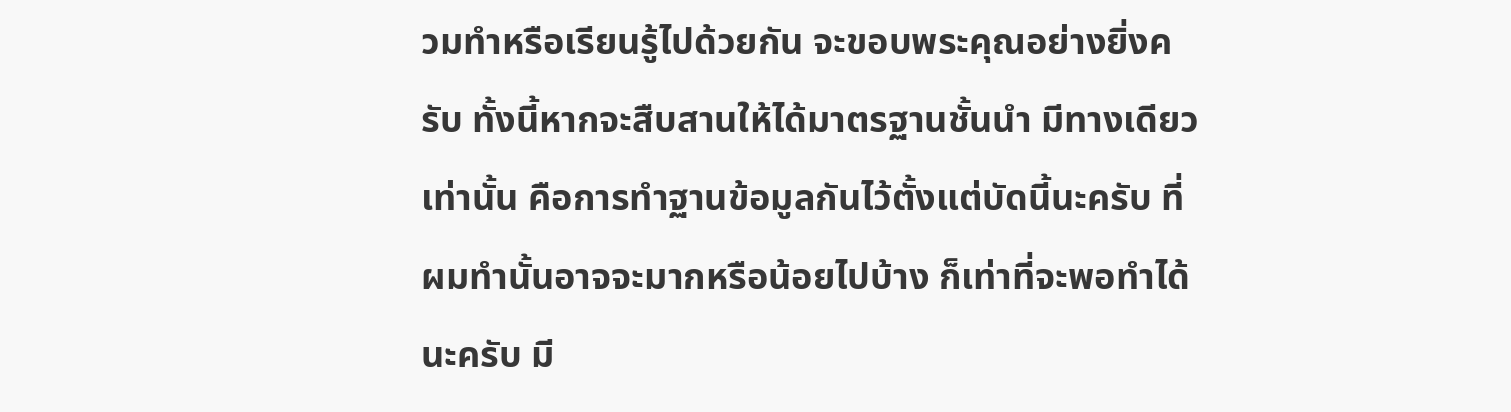วมทำหรือเรียนรู้ไปด้วยกัน จะขอบพระคุณอย่างยิ่งครับ ทั้งนี้หากจะสืบสานให้ได้มาตรฐานชั้นนำ มีทางเดียวเท่านั้น คือการทำฐานข้อมูลกันไว้ตั้งแต่บัดนี้นะครับ ที่ผมทำนั้นอาจจะมากหรือน้อยไปบ้าง ก็เท่าที่จะพอทำได้นะครับ มี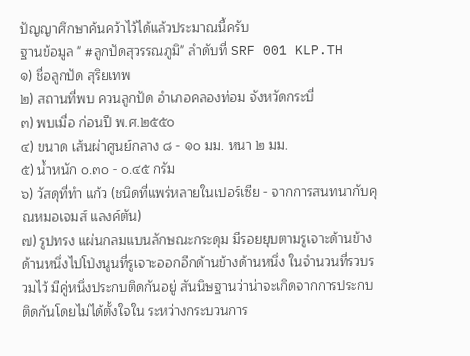ปัญญาศึกษาค้นคว้าไว้ได้แล้วประมาณนี้ครับ
ฐานข้อมูล " #ลูกปัดสุวรรณภูมิ" ลำดับที่ SRF 001 KLP.TH
๑) ชื่อลูกปัด สุริยเทพ
๒) สถานที่พบ ควนลูกปัด อำเภอคลองท่อม จังหวัดกระบี่
๓) พบเมื่อ ก่อนปี พ.ศ.๒๕๕๐
๔) ขนาด เส้นผ่าศูนย์กลาง ๘ - ๑๐ มม. หนา ๒ มม.
๕) น้ำหนัก ๐.๓๐ - ๐.๔๕ กรัม
๖) วัสดุที่ทำ แก้ว (ชนิดที่แพร่หลายในเปอร์เซีย - จากการสนทนากับคุณหมอเจมส์ แลงค์ตัน)
๗) รูปทรง แผ่นกลมแบนลักษณะกระดุม มีรอยยุบตามรูเจาะด้านข้างด้านหนึ่งไปโป่งนูนที่รูเจาะออกอีกด้านข้างด้านหนึ่ง ในจำนวนที่รวบรวมไว้ มีคู่หนึ่งประกบติดกันอยู่ สันนิษฐานว่าน่าจะเกิดจากการประกบติดกันโดยไม่ได้ตั้งใจใน ระหว่างกระบวนการ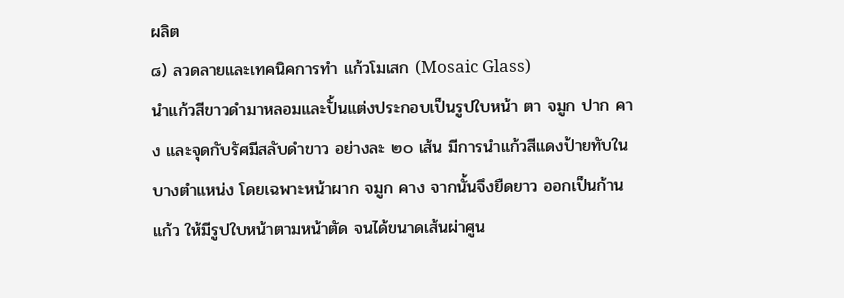ผลิต
๘) ลวดลายและเทคนิคการทำ แก้วโมเสก (Mosaic Glass)
นำแก้วสีขาวดำมาหลอมและปั้นแต่งประกอบเป็นรูปใบหน้า ตา จมูก ปาก คาง และจุดกับรัศมีสลับดำขาว อย่างละ ๒๐ เส้น มีการนำแก้วสีแดงป้ายทับในบางตำแหน่ง โดยเฉพาะหน้าผาก จมูก คาง จากนั้นจึงยืดยาว ออกเป็นก้านแก้ว ให้มีรูปใบหน้าตามหน้าตัด จนได้ขนาดเส้นผ่าศูน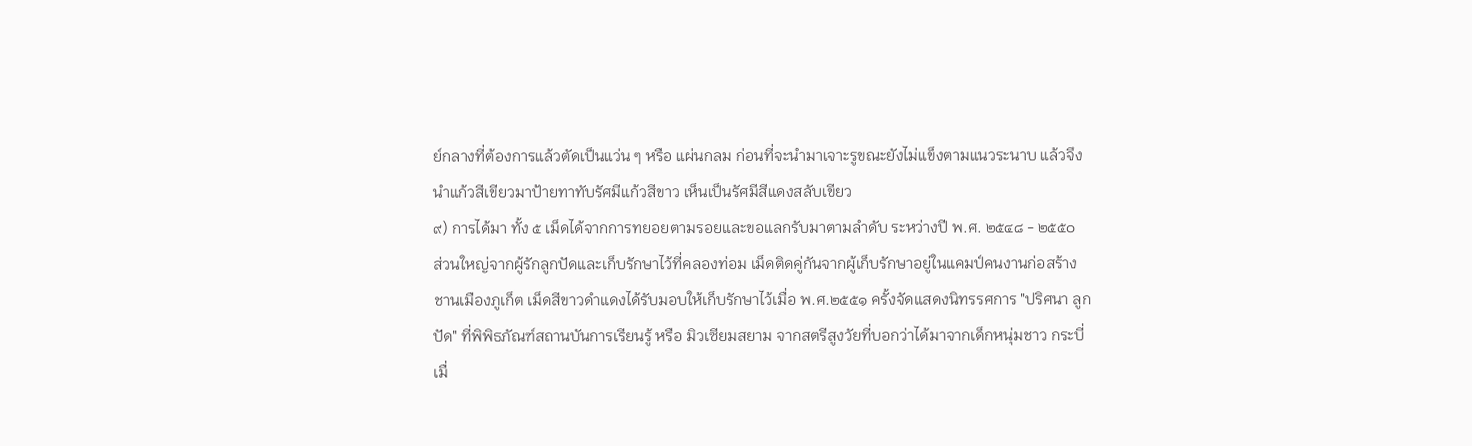ย์กลางที่ต้องการแล้วตัดเป็นแว่น ๆ หรือ แผ่นกลม ก่อนที่จะนำมาเจาะรูขณะยังไม่แข็งตามแนวระนาบ แล้วจึงนำแก้วสีเขียวมาป้ายทาทับรัศมีแก้วสีขาว เห็นเป็นรัศมีสีแดงสลับเขียว
๙) การได้มา ทั้ง ๕ เม็ดได้จากการทยอยตามรอยและขอแลกรับมาตามลำดับ ระหว่างปี พ.ศ. ๒๕๔๘ - ๒๕๕๐
ส่วนใหญ่จากผู้รักลูกปัดและเก็บรักษาไว้ที่คลองท่อม เม็ดติดคู่กันจากผู้เก็บรักษาอยู่ในแคมป์คนงานก่อสร้าง ชานเมืองภูเก็ต เม็ดสีขาวดำแดงได้รับมอบให้เก็บรักษาไว้เมื่อ พ.ศ.๒๕๕๑ ครั้งจัดแสดงนิทรรศการ "ปริศนา ลูกปัด" ที่พิพิธภัณฑ์สถานบันการเรียนรู้ หรือ มิวเซียมสยาม จากสตรีสูงวัยที่บอกว่าได้มาจากเด็กหนุ่มชาว กระบี่เมื่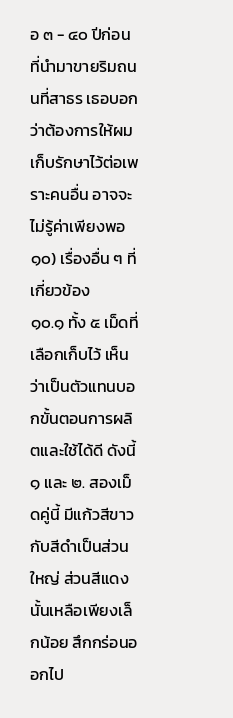อ ๓ - ๔๐ ปีก่อนที่นำมาขายริมถนนที่สาธร เธอบอกว่าต้องการให้ผมเก็บรักษาไว้ต่อเพราะคนอื่น อาจจะไม่รู้ค่าเพียงพอ
๑๐) เรื่องอื่น ๆ ที่เกี่ยวข้อง
๑๐.๑ ทั้ง ๕ เม็ดที่เลือกเก็บไว้ เห็นว่าเป็นตัวแทนบอกขั้นตอนการผลิตและใช้ได้ดี ดังนี้
๑ และ ๒. สองเม็ดคู่นี้ มีแก้วสีขาวกับสีดำเป็นส่วนใหญ่ ส่วนสีแดงนั้นเหลือเพียงเล็กน้อย สึกกร่อนออกไป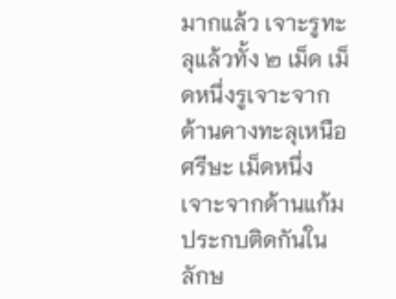มากแล้ว เจาะรูทะลุแล้วทั้ง ๒ เม็ด เม็ดหนึ่งรูเจาะจากด้านคางทะลุเหนือศรีษะ เม็ดหนึ่งเจาะจากด้านแก้ม ประกบติดกันในลักษ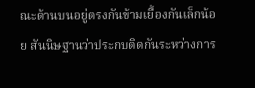ณะด้านบนอยู่ตรงกันข้ามเยื้องกันเล็กน้อย สันนิษฐานว่าประกบติดกันระหว่างการ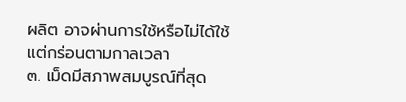ผลิต อาจผ่านการใช้หรือไม่ได้ใช้ แต่กร่อนตามกาลเวลา
๓. เม็ดมีสภาพสมบูรณ์ที่สุด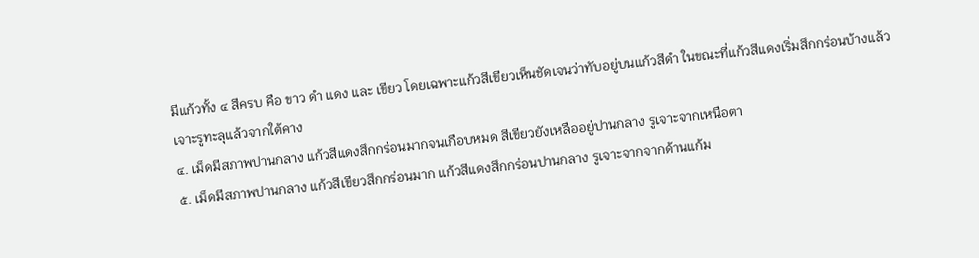มีแก้วทั้ง ๔ สีครบ คือ ขาว ดำ แดง และ เขียว โดยเฉพาะแก้วสีเขียวเห็นชัดเจนว่าทับอยู่บนแก้วสีดำ ในขณะที่แก้วสีแดงเริ่มสึกกร่อนบ้างแล้ว เจาะรูทะลุแล้วจากใต้คาง
๔. เม็ดมีสภาพปานกลาง แก้วสีแดงสึกกร่อนมากจนเกือบหมด สีเขียวยังเหลืออยู่ปานกลาง รูเจาะจากเหนือตา
๕. เม็ดมีสภาพปานกลาง แก้วสีเขียวสึกกร่อนมาก แก้วสีแดงสึกกร่อนปานกลาง รูเจาะจากจากด้านแก้ม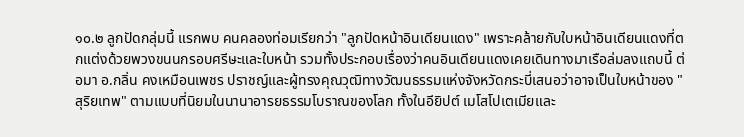๑๐.๒ ลูกปัดกลุ่มนี้ แรกพบ คนคลองท่อมเรียกว่า "ลูกปัดหน้าอินเดียนแดง" เพราะคล้ายกับใบหน้าอินเดียนแดงที่ตกแต่งด้วยพวงขนนกรอบศรีษะและใบหน้า รวมทั้งประกอบเรื่องว่าคนอินเดียนแดงเคยเดินทางมาเรือล่มลงแถบนี้ ต่อมา อ.กลิ่น คงเหมือนเพชร ปราชญ์และผู้ทรงคุณวุฒิทางวัฒนธรรมแห่งจังหวัดกระบี่เสนอว่าอาจเป็นใบหน้าของ "สุริยเทพ" ตามแบบที่นิยมในนานาอารยธรรมโบราณของโลก ทั้งในอียิปต์ เมโสโปเตเมียและ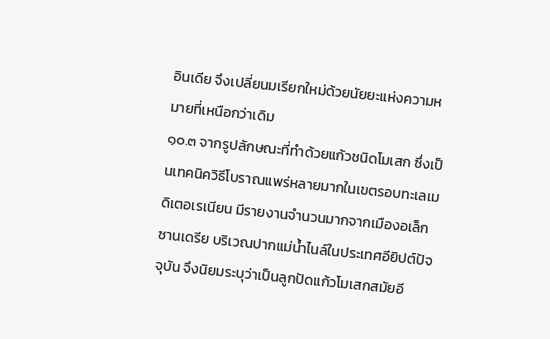อินเดีย จึงเปลี่ยนมเรียกใหม่ด้วยนัยยะแห่งความหมายที่เหนือกว่าเดิม
๑๐.๓ จากรูปลักษณะที่ทำด้วยแก้วชนิดโมเสก ซึ่งเป็นเทคนิควิธีโบราณแพร่หลายมากในเขตรอบทะเลเมดิเตอเรเนียน มีรายงานจำนวนมากจากเมืองอเล็กซานเดรีย บริเวณปากแม่น้ำไนล์ในประเทศอียิปต์ปัจจุบัน จึงนิยมระบุว่าเป็นลูกปัดแก้วโมเสกสมัยอี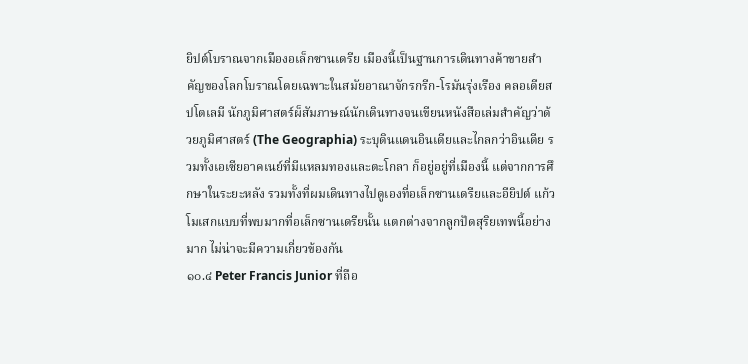ยิปต์โบราณจากเมืองอเล็กซานเดรีย เมืองนี้เป็นฐานการเดินทางค้าขายสำคัญของโลกโบราณโดยเฉพาะในสมัยอาณาจักรกรีก-โรมันรุ่งเรือง คลอเดียส ปโตเลมี นักภูมิศาสตร์ผ็สัมภาษณ์นักเดินทางจนเขียนหนังสือเล่มสำคัญว่าด้วยภูมิศาสตร์ (The Geographia) ระบุดินแดนอินเดียและไกลกว่าอินเดีย รวมทั้งเอเซียอาคเนย์ที่มีแหลมทองและตะโกลา ก็อยู่อยู่ที่เมืองนี้ แต่จากการศึกษาในระยะหลัง รวมทั้งที่ผมเดินทางไปดูเองที่อเล็กซานเดรียและอียิปต์ แก้วโมเสกแบบที่พบมากที่อเล็กซานเดรียนั้น แตกต่างจากลูกปัดสุริยเทพนี้อย่างมาก ไม่น่าจะมีความเกี่ยวข้องกัน
๑๐.๔ Peter Francis Junior ที่ถือ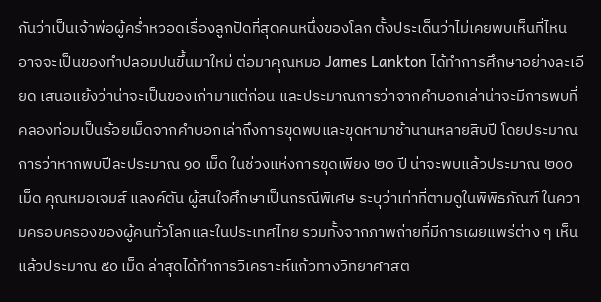กันว่าเป็นเจ้าพ่อผู้คร่ำหวอดเรื่องลูกปัดที่สุดคนหนึ่งของโลก ตั้งประเด็นว่าไม่เคยพบเห็นที่ไหน อาจจะเป็นของทำปลอมปนขึ้นมาใหม่ ต่อมาคุณหมอ James Lankton ได้ทำการศึกษาอย่างละเอียด เสนอแย้งว่าน่าจะเป็นของเก่ามาแต่ก่อน และประมาณการว่าจากคำบอกเล่าน่าจะมีการพบที่คลองท่อมเป็นร้อยเม็ดจากคำบอกเล่าถึงการขุดพบและขุดหามาช้านานหลายสิบปี โดยประมาณการว่าหากพบปีละประมาณ ๑๐ เม็ด ในช่วงแห่งการขุดเพียง ๒๐ ปี น่าจะพบแล้วประมาณ ๒๐๐ เม็ด คุณหมอเจมส์ แลงค์ตัน ผู้สนใจศึกษาเป็นกรณีพิเศษ ระบุว่าเท่าที่ตามดูในพิพิธภัณฑ์ ในความครอบครองของผู้คนทั่วโลกและในประเทศไทย รวมทั้งจากภาพถ่ายที่มีการเผยแพร่ต่าง ๆ เห็นแล้วประมาณ ๕๐ เม็ด ล่าสุดได้ทำการวิเคราะห์แก้วทางวิทยาศาสต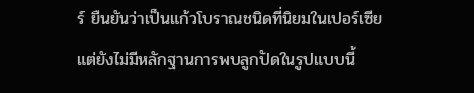ร์ ยืนยันว่าเป็นแก้วโบราณชนิดที่นิยมในเปอร์เซีย แต่ยังไม่มีหลักฐานการพบลูกปัดในรูปแบบนี้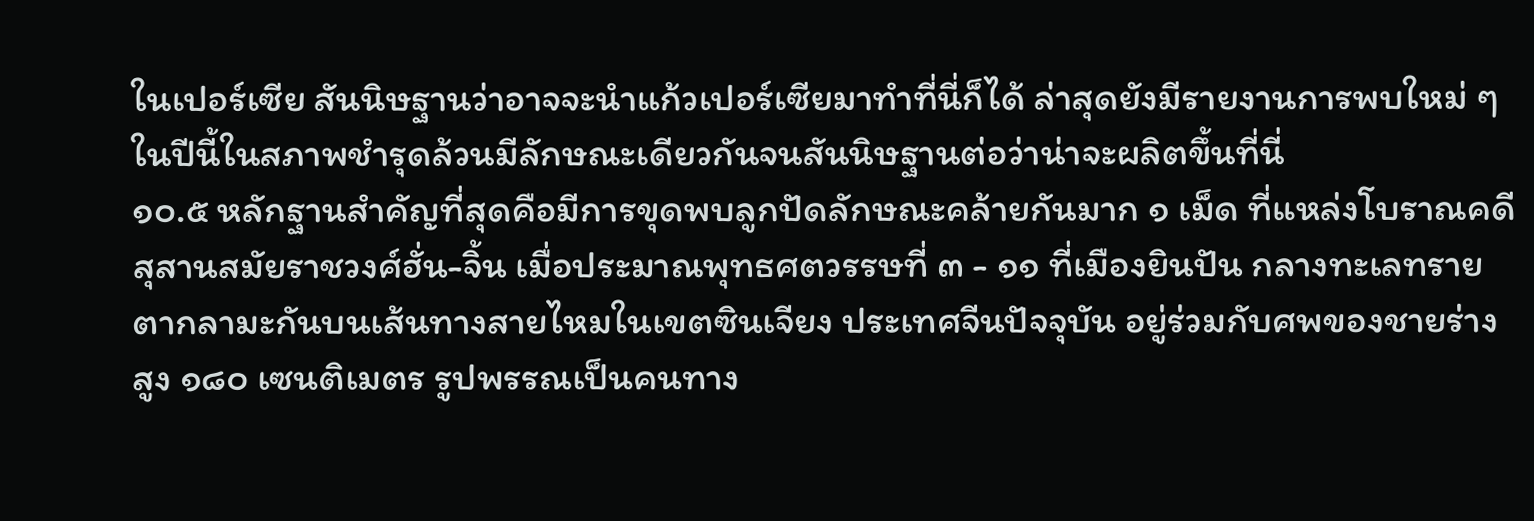ในเปอร์เซีย สันนิษฐานว่าอาจจะนำแก้วเปอร์เซียมาทำที่นี่ก็ได้ ล่าสุดยังมีรายงานการพบใหม่ ๆ ในปีนี้ในสภาพชำรุดล้วนมีลักษณะเดียวกันจนสันนิษฐานต่อว่าน่าจะผลิตขึ้นที่นี่
๑๐.๕ หลักฐานสำคัญที่สุดคือมีการขุดพบลูกปัดลักษณะคล้ายกันมาก ๑ เม็ด ที่แหล่งโบราณคดีสุสานสมัยราชวงศ์ฮั่น-จิ้น เมื่อประมาณพุทธศตวรรษที่ ๓ - ๑๑ ที่เมืองยินปัน กลางทะเลทรายตากลามะกันบนเส้นทางสายไหมในเขตซินเจียง ประเทศจีนปัจจุบัน อยู่ร่วมกับศพของชายร่างสูง ๑๘๐ เซนติเมตร รูปพรรณเป็นคนทาง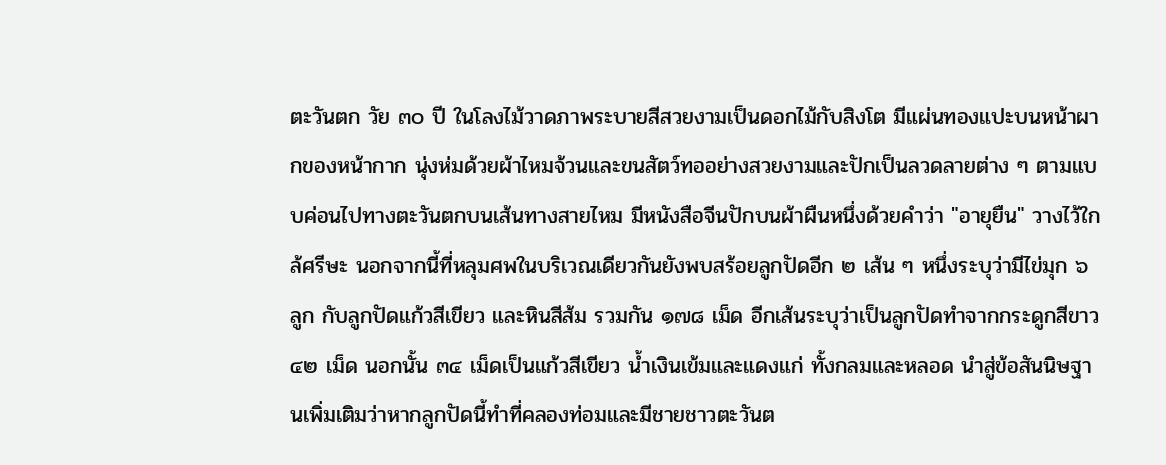ตะวันตก วัย ๓๐ ปี ในโลงไม้วาดภาพระบายสีสวยงามเป็นดอกไม้กับสิงโต มีแผ่นทองแปะบนหน้าผากของหน้ากาก นุ่งห่มด้วยผ้าไหมจ้วนและขนสัตว์ทออย่างสวยงามและปักเป็นลวดลายต่าง ๆ ตามแบบค่อนไปทางตะวันตกบนเส้นทางสายไหม มีหนังสือจีนปักบนผ้าผืนหนึ่งด้วยคำว่า "อายุยืน" วางไว้ใกล้ศรีษะ นอกจากนี้ที่หลุมศพในบริเวณเดียวกันยังพบสร้อยลูกปัดอีก ๒ เส้น ๆ หนึ่งระบุว่ามีไข่มุก ๖ ลูก กับลูกปัดแก้วสีเขียว และหินสีส้ม รวมกัน ๑๗๘ เม็ด อีกเส้นระบุว่าเป็นลูกปัดทำจากกระดูกสีขาว ๔๒ เม็ด นอกนั้น ๓๔ เม็ดเป็นแก้วสีเขียว น้ำเงินเข้มและแดงแก่ ทั้งกลมและหลอด นำสู่ข้อสันนิษฐานเพิ่มเติมว่าหากลูกปัดนี้ทำที่คลองท่อมและมีชายชาวตะวันต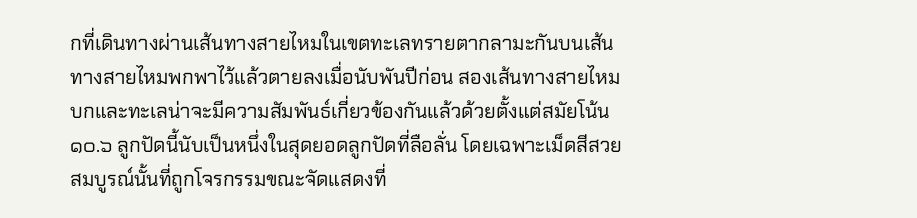กที่เดินทางผ่านเส้นทางสายไหมในเขตทะเลทรายตากลามะกันบนเส้นทางสายไหมพกพาไว้แล้วตายลงเมื่อนับพันปีก่อน สองเส้นทางสายไหมบกและทะเลน่าจะมีความสัมพันธ์เกี่ยวข้องกันแล้วด้วยตั้งแต่สมัยโน้น
๑๐.๖ ลูกปัดนี้นับเป็นหนึ่งในสุดยอดลูกปัดที่ลือลั่น โดยเฉพาะเม็ดสีสวยสมบูรณ์นั้นที่ถูกโจรกรรมขณะจัดแสดงที่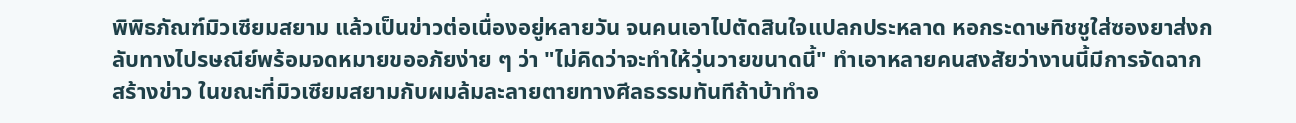พิพิธภัณฑ์มิวเซียมสยาม แล้วเป็นข่าวต่อเนื่องอยู่หลายวัน จนคนเอาไปตัดสินใจแปลกประหลาด หอกระดาษทิชชูใส่ซองยาส่งกลับทางไปรษณีย์พร้อมจดหมายขออภัยง่าย ๆ ว่า "ไม่คิดว่าจะทำให้วุ่นวายขนาดนี้" ทำเอาหลายคนสงสัยว่างานนี้มีการจัดฉากสร้างข่าว ในขณะที่มิวเซียมสยามกับผมล้มละลายตายทางศีลธรรมทันทีถ้าบ้าทำอ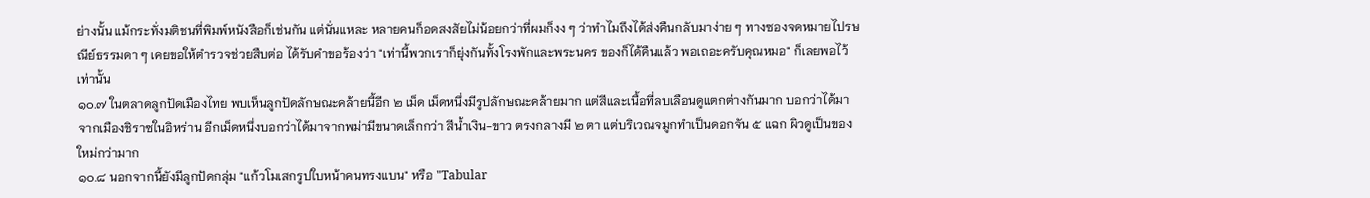ย่างนั้น แม้กระทั่งมติชนที่พิมพ์หนังสือก็เช่นกัน แต่นั่นแหละ หลายคนก็อดสงสัยไม่น้อยกว่าที่ผมก็งง ๆ ว่าทำไมถึงได้ส่งคืนกลับมาง่าย ๆ ทางซองจดหมายไปรษณีย์ธรรมดา ๆ เคยขอให้ตำรวจช่วยสืบต่อ ได้รับคำขอร้องว่า "เท่านี้พวกเราก็ยุ่งกันทั้งโรงพักและพระนคร ของก็ได้คืนแล้ว พอเถอะครับคุณหมอ" ก็เลยพอไว้เท่านั้น
๑๐.๗ ในตลาดลูกปัดเมืองไทย พบเห็นลูกปัดลักษณะคล้ายนี้อีก ๒ เม็ด เม็ดหนึ่งมีรูปลักษณะคล้ายมาก แต่สีและเนื้อที่ลบเลือนดูแตกต่างกันมาก บอกว่าได้มาจากเมืองชิราซในอิหร่าน อีกเม็ดหนึ่งบอกว่าได้มาจากพม่ามีขนาดเล็กกว่า สีน้ำเงิน-ขาว ตรงกลางมี ๒ ตา แต่บริเวณจมูกทำเป็นดอกจัน ๕ แฉก ผิวดูเป็นของใหม่กว่ามาก
๑๐.๘ นอกจากนี้ยังมีลูกปัดกลุ่ม "แก้วโมเสกรูปใบหน้าคนทรงแบน" หรือ "Tabular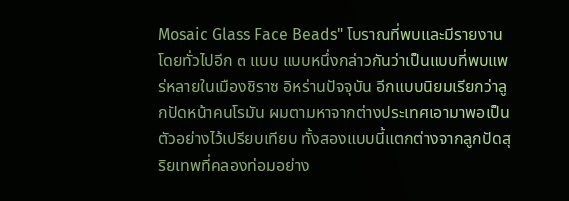Mosaic Glass Face Beads" โบราณที่พบและมีรายงานโดยทั่วไปอีก ๓ แบบ แบบหนึ่งกล่าวกันว่าเป็นแบบที่พบแพร่หลายในเมืองชิราซ อิหร่านปัจจุบัน อีกแบบนิยมเรียกว่าลูกปัดหน้าคนโรมัน ผมตามหาจากต่างประเทศเอามาพอเป็นตัวอย่างไว้เปรียบเทียบ ทั้งสองแบบนี้แตกต่างจากลูกปัดสุริยเทพที่คลองท่อมอย่าง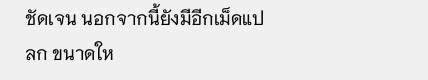ชัดเจน นอกจากนี้ยังมีอีกเม็ดแปลก ขนาดให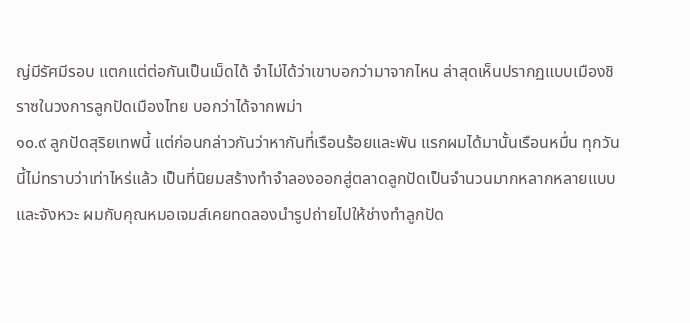ญ่มีรัศมีรอบ แตกแต่ต่อกันเป็นเม็ดได้ จำไม่ได้ว่าเขาบอกว่ามาจากไหน ล่าสุดเห็นปรากฏแบบเมืองชิราซในวงการลูกปัดเมืองไทย บอกว่าได้จากพม่า
๑๐.๙ ลูกปัดสุริยเทพนี้ แต่ก่อนกล่าวกันว่าหากันที่เรือนร้อยและพัน แรกผมได้มานั้นเรือนหมื่น ทุกวันนี้ไม่ทราบว่าเท่าไหร่แล้ว เป็นที่นิยมสร้างทำจำลองออกสู่ตลาดลูกปัดเป็นจำนวนมากหลากหลายแบบและจังหวะ ผมกับคุณหมอเจมส์เคยทดลองนำรูปถ่ายไปให้ช่างทำลูกปัด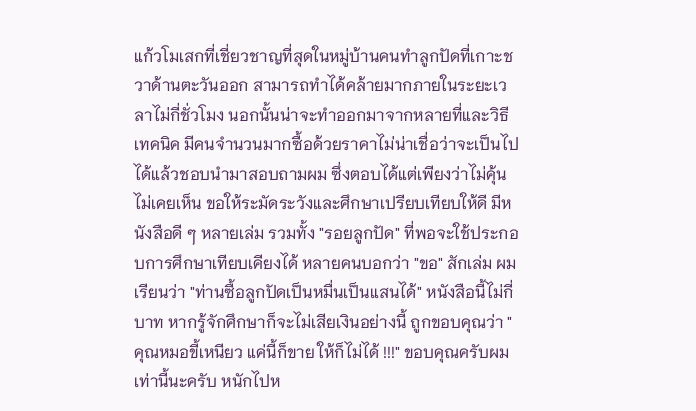แก้วโมเสกที่เชี่ยวชาญที่สุดในหมู่บ้านคนทำลูกปัดที่เกาะชวาด้านตะวันออก สามารถทำได้คล้ายมากภายในระยะเวลาไม่กี่ชั่วโมง นอกนั้นน่าจะทำออกมาจากหลายที่และวิธีเทคนิค มีคนจำนวนมากซื้อด้วยราคาไม่น่าเชื่อว่าจะเป็นไปได้แล้วชอบนำมาสอบถามผม ซึ่งตอบได้แต่เพียงว่าไม่คุ้น ไม่เคยเห็น ขอให้ระมัดระวังและศึกษาเปรียบเทียบให้ดี มีหนังสือดี ๆ หลายเล่ม รวมทั้ง "รอยลูกปัด" ที่พอจะใช้ประกอบการศึกษาเทียบเคียงได้ หลายคนบอกว่า "ขอ" สักเล่ม ผมเรียนว่า "ท่านซื้อลูกปัดเป็นหมื่นเป็นแสนได้" หนังสือนี้ไม่กี่บาท หากรู้จักศึกษาก็จะไม่เสียเงินอย่างนี้ ถูกขอบคุณว่า "คุณหมอขี้เหนียว แค่นี้ก็ขาย ให้ก็ไม่ได้ !!!" ขอบคุณครับผม
เท่านี้นะครับ หนักไปห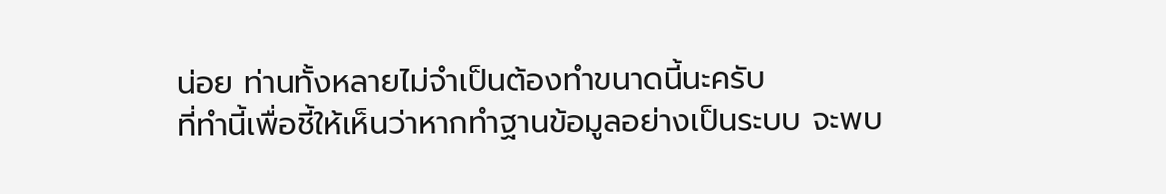น่อย ท่านทั้งหลายไม่จำเป็นต้องทำขนาดนี้นะครับ
ที่ทำนี้เพื่อชี้ให้เห็นว่าหากทำฐานข้อมูลอย่างเป็นระบบ จะพบ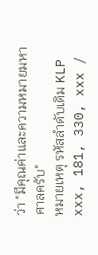ว่า "มีคุณค่าและความหมายมหาศาลครับ"
หมายเหตุ รหัสลำดับเดิม KLP xxx, 181, 330, xxx /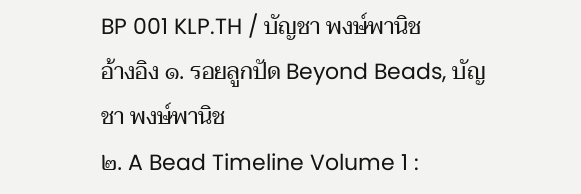BP 001 KLP.TH / บัญชา พงษ์พานิช
อ้างอิง ๑. รอยลูกปัด Beyond Beads, บัญชา พงษ์พานิช
๒. A Bead Timeline Volume 1 :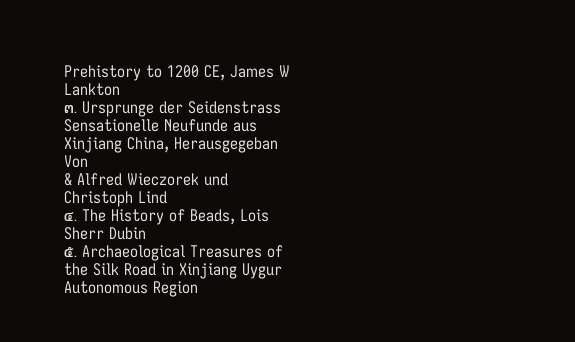Prehistory to 1200 CE, James W Lankton
๓. Ursprunge der Seidenstrass Sensationelle Neufunde aus Xinjiang China, Herausgegeban Von
& Alfred Wieczorek und Christoph Lind
๔. The History of Beads, Lois Sherr Dubin
๕. Archaeological Treasures of the Silk Road in Xinjiang Uygur Autonomous Region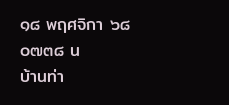๑๘ พฤศจิกา ๖๘ ๐๗๓๘ น
บ้านท่า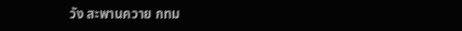วัง สะพานควาย กทม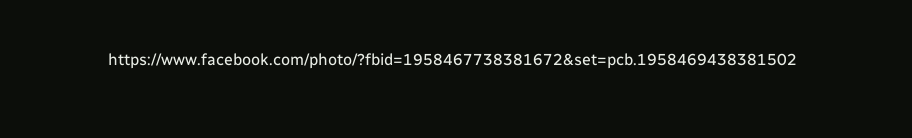https://www.facebook.com/photo/?fbid=1958467738381672&set=pcb.1958469438381502